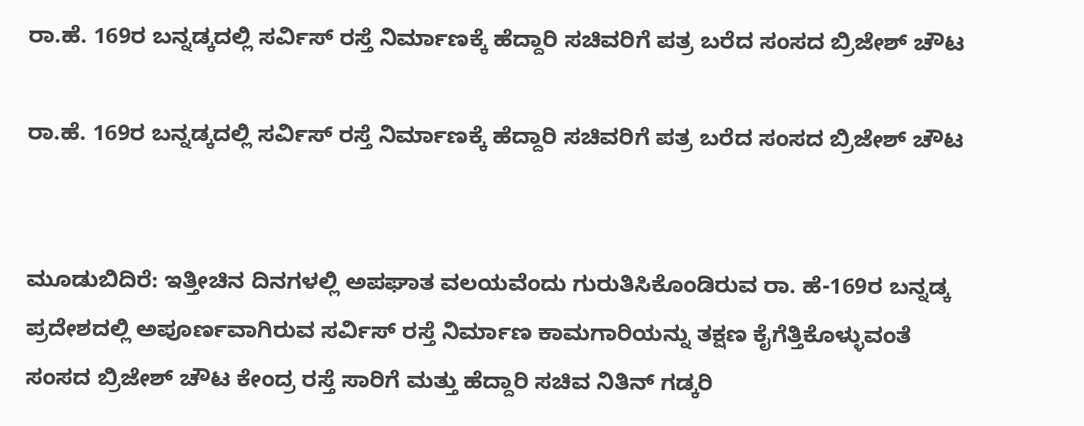ರಾ.ಹೆ. 169ರ ಬನ್ನಡ್ಕದಲ್ಲಿ ಸರ್ವಿಸ್ ರಸ್ತೆ ನಿರ್ಮಾಣಕ್ಕೆ ಹೆದ್ದಾರಿ ಸಚಿವರಿಗೆ ಪತ್ರ ಬರೆದ ಸಂಸದ ಬ್ರಿಜೇಶ್ ಚೌಟ

ರಾ.ಹೆ. 169ರ ಬನ್ನಡ್ಕದಲ್ಲಿ ಸರ್ವಿಸ್ ರಸ್ತೆ ನಿರ್ಮಾಣಕ್ಕೆ ಹೆದ್ದಾರಿ ಸಚಿವರಿಗೆ ಪತ್ರ ಬರೆದ ಸಂಸದ ಬ್ರಿಜೇಶ್ ಚೌಟ


ಮೂಡುಬಿದಿರೆ: ಇತ್ತೀಚಿನ ದಿನಗಳಲ್ಲಿ ಅಪಘಾತ ವಲಯವೆಂದು ಗುರುತಿಸಿಕೊಂಡಿರುವ ರಾ. ಹೆ-169ರ ಬನ್ನಡ್ಕ ಪ್ರದೇಶದಲ್ಲಿ ಅಪೂರ್ಣವಾಗಿರುವ ಸರ್ವಿಸ್ ರಸ್ತೆ ನಿರ್ಮಾಣ ಕಾಮಗಾರಿಯನ್ನು ತಕ್ಷಣ ಕೈಗೆತ್ತಿಕೊಳ್ಳುವಂತೆ ಸಂಸದ ಬ್ರಿಜೇಶ್ ಚೌಟ ಕೇಂದ್ರ ರಸ್ತೆ ಸಾರಿಗೆ ಮತ್ತು ಹೆದ್ದಾರಿ ಸಚಿವ ನಿತಿನ್ ಗಡ್ಕರಿ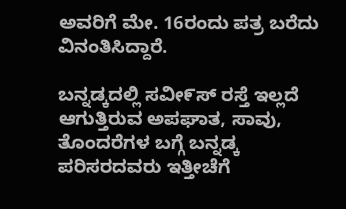ಅವರಿಗೆ ಮೇ. 16ರಂದು ಪತ್ರ ಬರೆದು ವಿನಂತಿಸಿದ್ದಾರೆ.

ಬನ್ನಡ್ಕದಲ್ಲಿ ಸವೀ೯ಸ್ ರಸ್ತೆ ಇಲ್ಲದೆ ಆಗುತ್ತಿರುವ ಅಪಘಾತ, ಸಾವು, ತೊಂದರೆಗಳ ಬಗ್ಗೆ ಬನ್ನಡ್ಕ ಪರಿಸರದವರು ಇತ್ತೀಚೆಗೆ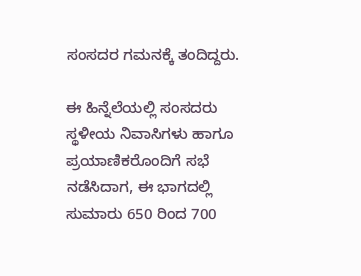ಸಂಸದರ ಗಮನಕ್ಕೆ ತಂದಿದ್ದರು.

ಈ ಹಿನ್ನೆಲೆಯಲ್ಲಿ ಸಂಸದರು ಸ್ಥಳೀಯ ನಿವಾಸಿಗಳು ಹಾಗೂ ಪ್ರಯಾಣಿಕರೊಂದಿಗೆ ಸಭೆ ನಡೆಸಿದಾಗ, ಈ ಭಾಗದಲ್ಲಿ ಸುಮಾರು 650 ರಿಂದ 700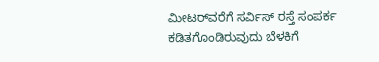ಮೀಟರ್‌ವರೆಗೆ ಸರ್ವಿಸ್ ರಸ್ತೆ ಸಂಪರ್ಕ ಕಡಿತಗೊಂಡಿರುವುದು ಬೆಳಕಿಗೆ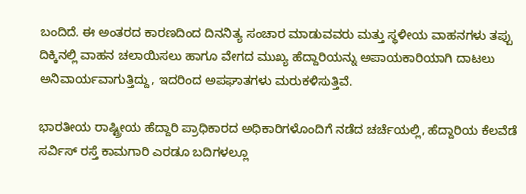ಬಂದಿದೆ. ಈ ಅಂತರದ ಕಾರಣದಿಂದ ದಿನನಿತ್ಯ ಸಂಚಾರ ಮಾಡುವವರು ಮತ್ತು ಸ್ಥಳೀಯ ವಾಹನಗಳು ತಪ್ಪು ದಿಕ್ಕಿನಲ್ಲಿ ವಾಹನ ಚಲಾಯಿಸಲು ಹಾಗೂ ವೇಗದ ಮುಖ್ಯ ಹೆದ್ದಾರಿಯನ್ನು ಅಪಾಯಕಾರಿಯಾಗಿ ದಾಟಲು ಅನಿವಾರ್ಯವಾಗುತ್ತಿದ್ದು, ಇದರಿಂದ ಅಪಘಾತಗಳು ಮರುಕಳಿಸುತ್ತಿವೆ.

ಭಾರತೀಯ ರಾಷ್ಟ್ರೀಯ ಹೆದ್ದಾರಿ ಪ್ರಾಧಿಕಾರದ ಅಧಿಕಾರಿಗಳೊಂದಿಗೆ ನಡೆದ ಚರ್ಚೆಯಲ್ಲಿ, ಹೆದ್ದಾರಿ‌ಯ ಕೆಲವೆಡೆ ಸರ್ವಿಸ್ ರಸ್ತೆ ಕಾಮಗಾರಿ ಎರಡೂ ಬದಿಗಳಲ್ಲೂ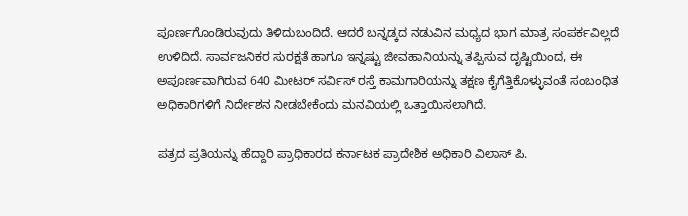ಪೂರ್ಣಗೊಂಡಿರುವುದು ತಿಳಿದುಬಂದಿದೆ. ಆದರೆ ಬನ್ನಡ್ಕದ ನಡುವಿನ ಮಧ್ಯದ ಭಾಗ ಮಾತ್ರ ಸಂಪರ್ಕವಿಲ್ಲದೆ ಉಳಿದಿದೆ. ಸಾರ್ವಜನಿಕರ ಸುರಕ್ಷತೆ ಹಾಗೂ ಇನ್ನಷ್ಟು ಜೀವಹಾನಿಯನ್ನು ತಪ್ಪಿಸುವ ದೃಷ್ಟಿಯಿಂದ, ಈ ಅಪೂರ್ಣವಾಗಿರುವ 640 ಮೀಟರ್ ಸರ್ವಿಸ್ ರಸ್ತೆ ಕಾಮಗಾರಿಯನ್ನು ತಕ್ಷಣ ಕೈಗೆತ್ತಿಕೊಳ್ಳುವಂತೆ ಸಂಬಂಧಿತ ಅಧಿಕಾರಿಗಳಿಗೆ ನಿರ್ದೇಶನ ನೀಡಬೇಕೆಂದು ಮನವಿಯಲ್ಲಿ ಒತ್ತಾಯಿಸಲಾಗಿದೆ.

ಪತ್ರದ ಪ್ರತಿಯನ್ನು ಹೆದ್ದಾರಿ ಪ್ರಾಧಿಕಾರದ ಕರ್ನಾಟಕ ಪ್ರಾದೇಶಿಕ ಅಧಿಕಾರಿ ವಿಲಾಸ್ ಪಿ.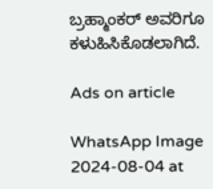ಬ್ರಹ್ಮಾಂಕರ್ ಅವರಿಗೂ ಕಳುಹಿಸಿಕೊಡಲಾಗಿದೆ.

Ads on article

WhatsApp Image 2024-08-04 at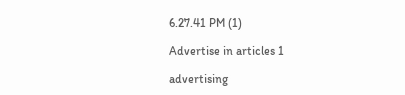6.27.41 PM (1)

Advertise in articles 1

advertising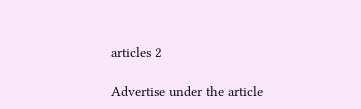articles 2

Advertise under the article